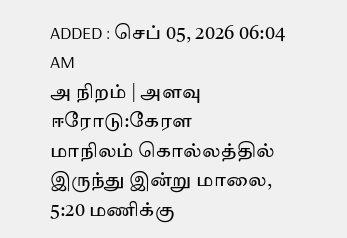ADDED : செப் 05, 2026 06:04 AM
அ நிறம் | அளவு
ஈரோடு:கேரள
மாநிலம் கொல்லத்தில் இருந்து இன்று மாலை, 5:20 மணிக்கு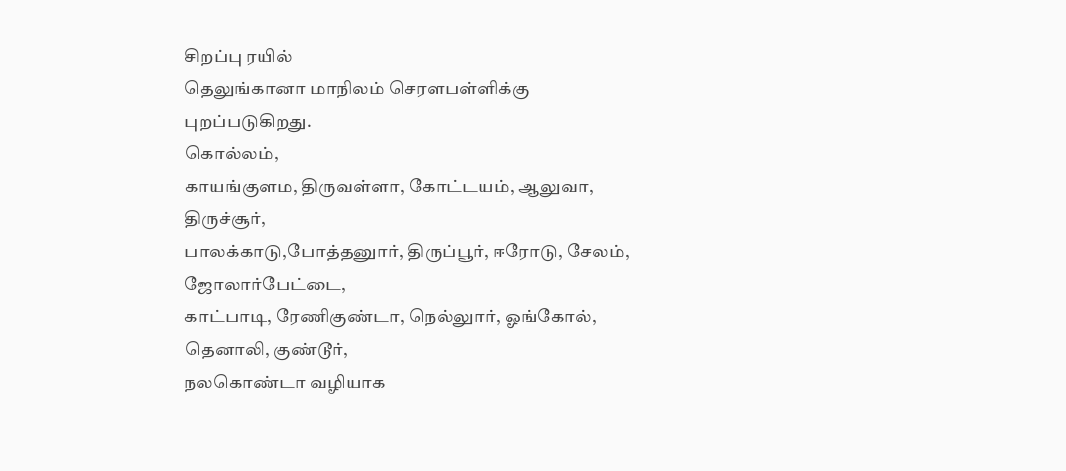சிறப்பு ரயில்
தெலுங்கானா மாநிலம் செரளபள்ளிக்கு புறப்படுகிறது.
கொல்லம்,
காயங்குளம, திருவள்ளா, கோட்டயம், ஆலுவா, திருச்சூர்,
பாலக்காடு,போத்தனுார், திருப்பூர், ஈரோடு, சேலம், ஜோலார்பேட்டை,
காட்பாடி, ரேணிகுண்டா, நெல்லுார், ஓங்கோல், தெனாலி, குண்டூர்,
நலகொண்டா வழியாக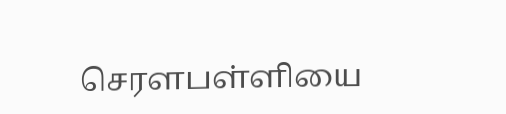செரளபள்ளியை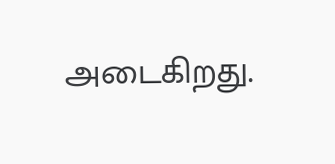அடைகிறது.